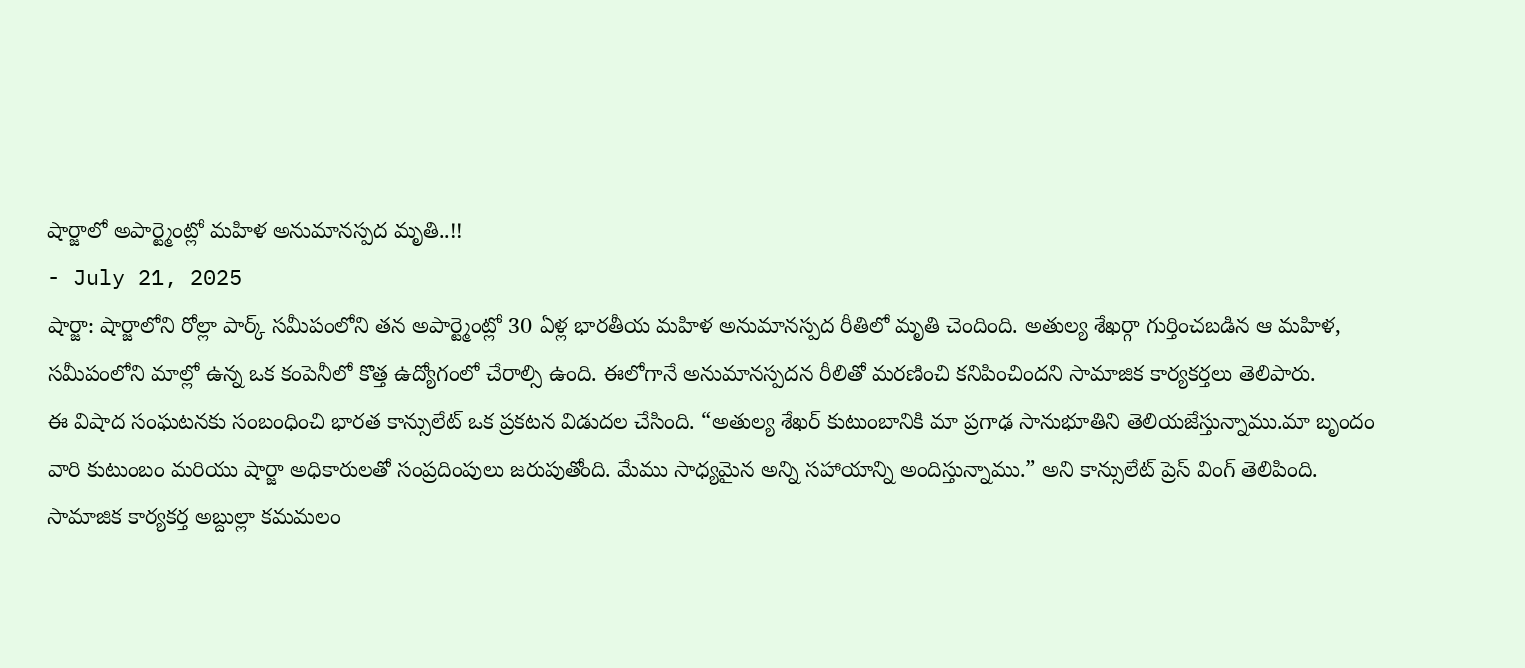షార్జాలో అపార్ట్మెంట్లో మహిళ అనుమానస్పద మృతి..!!
- July 21, 2025
షార్జా: షార్జాలోని రోల్లా పార్క్ సమీపంలోని తన అపార్ట్మెంట్లో 30 ఏళ్ల భారతీయ మహిళ అనుమానస్పద రీతిలో మృతి చెందింది. అతుల్య శేఖర్గా గుర్తించబడిన ఆ మహిళ, సమీపంలోని మాల్లో ఉన్న ఒక కంపెనీలో కొత్త ఉద్యోగంలో చేరాల్సి ఉంది. ఈలోగానే అనుమానస్పదన రీలితో మరణించి కనిపించిందని సామాజిక కార్యకర్తలు తెలిపారు.
ఈ విషాద సంఘటనకు సంబంధించి భారత కాన్సులేట్ ఒక ప్రకటన విడుదల చేసింది. “అతుల్య శేఖర్ కుటుంబానికి మా ప్రగాఢ సానుభూతిని తెలియజేస్తున్నాము.మా బృందం వారి కుటుంబం మరియు షార్జా అధికారులతో సంప్రదింపులు జరుపుతోంది. మేము సాధ్యమైన అన్ని సహాయాన్ని అందిస్తున్నాము.” అని కాన్సులేట్ ప్రెస్ వింగ్ తెలిపింది.
సామాజిక కార్యకర్త అబ్దుల్లా కమమలం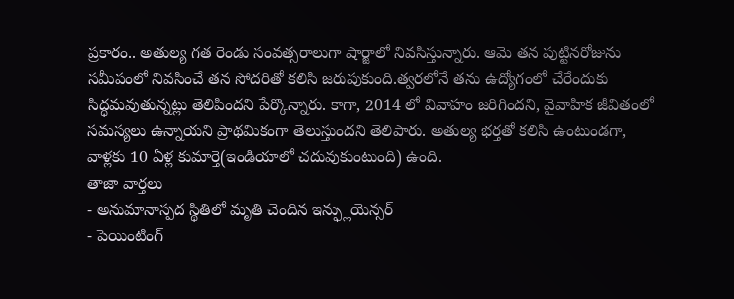ప్రకారం.. అతుల్య గత రెండు సంవత్సరాలుగా షార్జాలో నివసిస్తున్నారు. ఆమె తన పుట్టినరోజును సమీపంలో నివసించే తన సోదరితో కలిసి జరుపుకుంది.త్వరలోనే తను ఉద్యోగంలో చేరేందుకు సిద్ధమవుతున్నట్లు తెలిపిందని పేర్కొన్నారు. కాగా, 2014 లో వివాహం జరిగిందని, వైవాహిక జీవితంలో సమస్యలు ఉన్నాయని ప్రాథమికంగా తెలుస్తుందని తెలిపారు. అతుల్య భర్తతో కలిసి ఉంటుండగా, వాళ్లకు 10 ఏళ్ల కుమార్తె(ఇండియాలో చదువుకుంటుంది) ఉంది.
తాజా వార్తలు
- అనుమానాస్పద స్థితిలో మృతి చెందిన ఇన్ఫ్లుయెన్సర్
- పెయింటింగ్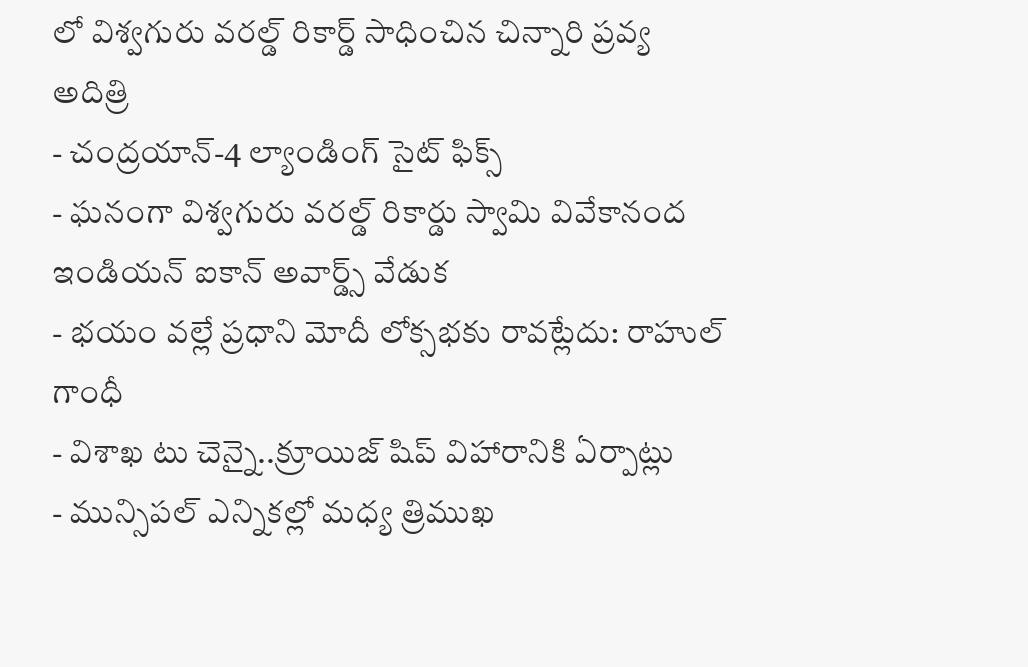లో విశ్వగురు వరల్డ్ రికార్డ్ సాధించిన చిన్నారి ప్రవ్య అదిత్రి
- చంద్రయాన్-4 ల్యాండింగ్ సైట్ ఫిక్స్
- ఘనంగా విశ్వగురు వరల్డ్ రికార్డు స్వామి వివేకానంద ఇండియన్ ఐకాన్ అవార్డ్స్ వేడుక
- భయం వల్లే ప్రధాని మోదీ లోక్సభకు రావట్లేదు: రాహుల్ గాంధీ
- విశాఖ టు చెన్నై..క్రూయిజ్ షిప్ విహారానికి ఏర్పాట్లు
- మున్సిపల్ ఎన్నికల్లో మధ్య త్రిముఖ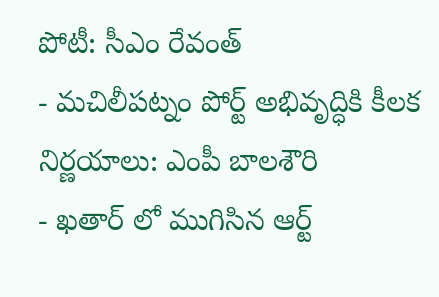పోటీ: సీఎం రేవంత్
- మచిలీపట్నం పోర్ట్ అభివృద్ధికి కీలక నిర్ణయాలు: ఎంపీ బాలశౌరి
- ఖతార్ లో ముగిసిన ఆర్ట్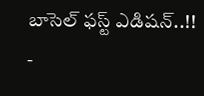బాసెల్ ఫస్ట్ ఎడిషన్..!!
-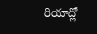రియాద్లో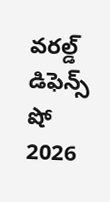వరల్డ్ డిఫెన్స్ షో 2026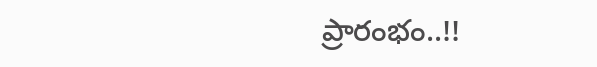ప్రారంభం..!!